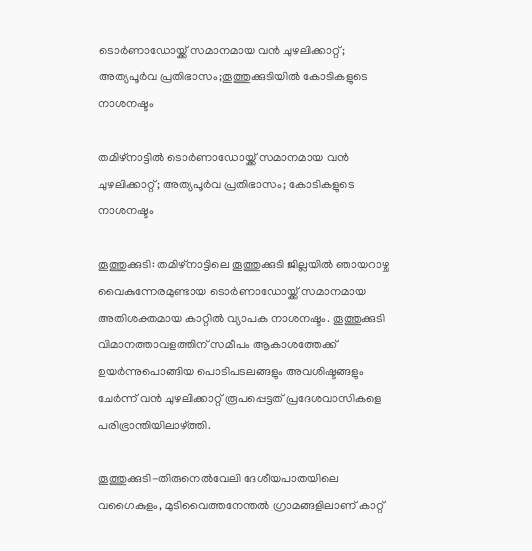ടൊർണാഡോയ്ക്ക് സമാനമായ വൻ ചുഴലിക്കാറ്റ്; അത്യപൂർവ പ്രതിഭാസം;തൂത്തുക്കുടിയിൽ കോടികളുടെ നാശനഷ്ടം

തമിഴ്‌നാട്ടിൽ ടൊർണാഡോയ്ക്ക് സമാനമായ വൻ ചുഴലിക്കാറ്റ്; അത്യപൂർവ പ്രതിഭാസം; കോടികളുടെ നാശനഷ്ടം

തൂത്തുക്കുടി: തമിഴ്‌നാട്ടിലെ തൂത്തുക്കുടി ജില്ലയിൽ ഞായറാഴ്ച വൈകുന്നേരമുണ്ടായ ടൊർണാഡോയ്ക്ക് സമാനമായ അതിശക്തമായ കാറ്റിൽ വ്യാപക നാശനഷ്ടം. തൂത്തുക്കുടി വിമാനത്താവളത്തിന് സമീപം ആകാശത്തേക്ക് ഉയർന്നുപൊങ്ങിയ പൊടിപടലങ്ങളും അവശിഷ്ടങ്ങളും ചേർന്ന് വൻ ചുഴലിക്കാറ്റ് രൂപപ്പെട്ടത് പ്രദേശവാസികളെ പരിഭ്രാന്തിയിലാഴ്ത്തി.

തൂത്തുക്കുടി-തിരുനെൽവേലി ദേശീയപാതയിലെ വഗൈകുളം, മുടിവൈത്തനേന്തൽ ഗ്രാമങ്ങളിലാണ് കാറ്റ്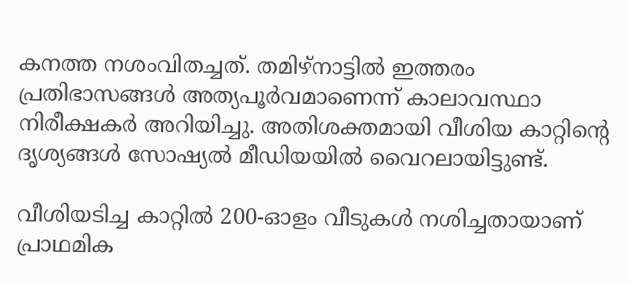കനത്ത നശംവിതച്ചത്. തമിഴ്‌നാട്ടിൽ ഇത്തരം പ്രതിഭാസങ്ങൾ അത്യപൂർവമാണെന്ന് കാലാവസ്ഥാ നിരീക്ഷകർ അറിയിച്ചു. അതിശക്തമായി വീശിയ കാറ്റിൻ്റെ ദൃശ്യങ്ങൾ സോഷ്യൽ മീഡിയയിൽ വൈറലായിട്ടുണ്ട്.

വീശിയടിച്ച കാറ്റിൽ 200-ഓളം വീടുകൾ നശിച്ചതായാണ് പ്രാഥമിക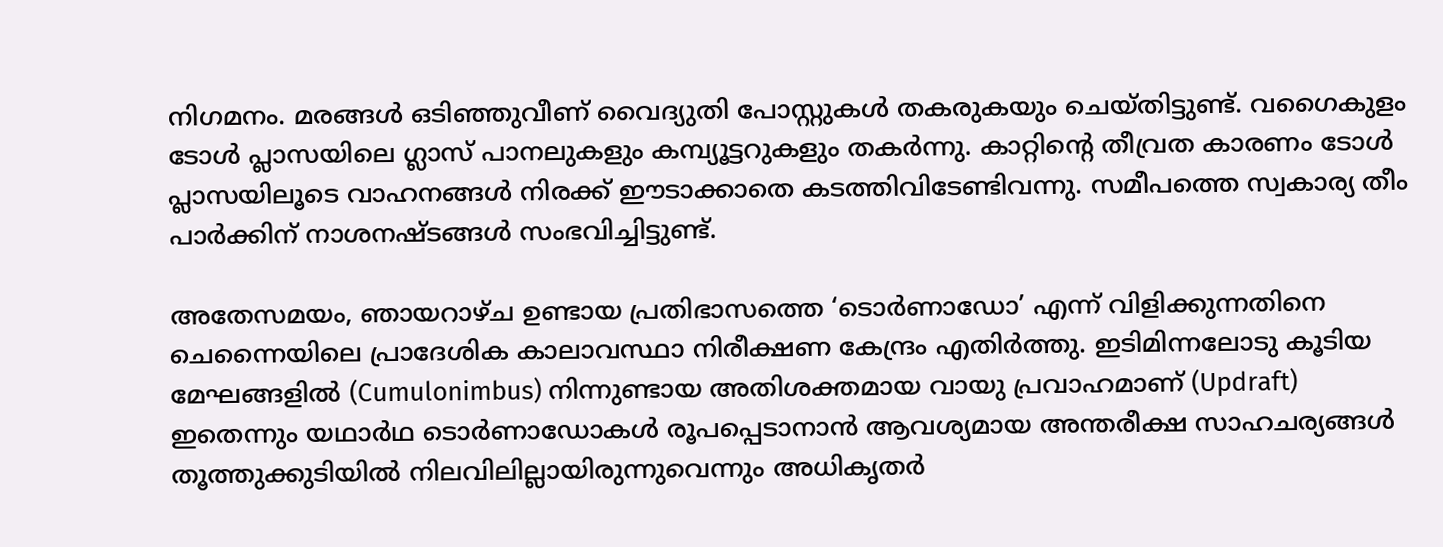നിഗമനം. മരങ്ങൾ ഒടിഞ്ഞുവീണ് വൈദ്യുതി പോസ്റ്റുകൾ തകരുകയും ചെയ്തിട്ടുണ്ട്. വഗൈകുളം ടോൾ പ്ലാസയിലെ ഗ്ലാസ് പാനലുകളും കമ്പ്യൂട്ടറുകളും തകർന്നു. കാറ്റിന്റെ തീവ്രത കാരണം ടോൾ പ്ലാസയിലൂടെ വാഹനങ്ങൾ നിരക്ക് ഈടാക്കാതെ കടത്തിവിടേണ്ടിവന്നു. സമീപത്തെ സ്വകാര്യ തീം പാർക്കിന് നാശനഷ്ടങ്ങൾ സംഭവിച്ചിട്ടുണ്ട്.

അതേസമയം, ഞായറാഴ്ച ഉണ്ടായ പ്രതിഭാസത്തെ ‘ടൊർണാഡോ’ എന്ന് വിളിക്കുന്നതിനെ ചെന്നൈയിലെ പ്രാദേശിക കാലാവസ്ഥാ നിരീക്ഷണ കേന്ദ്രം എതിർത്തു. ഇടിമിന്നലോടു കൂടിയ മേഘങ്ങളിൽ (Cumulonimbus) നിന്നുണ്ടായ അതിശക്തമായ വായു പ്രവാഹമാണ് (Updraft) ഇതെന്നും യഥാർഥ ടൊർണാഡോകൾ രൂപപ്പെടാനാൻ ആവശ്യമായ അന്തരീക്ഷ സാഹചര്യങ്ങൾ തൂത്തുക്കുടിയിൽ നിലവിലില്ലായിരുന്നുവെന്നും അധികൃതർ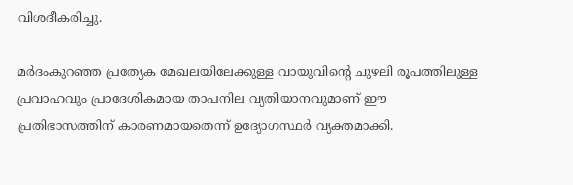വിശദീകരിച്ചു.

മർദംകുറഞ്ഞ പ്രത്യേക മേഖലയിലേക്കുള്ള വായുവിന്റെ ചുഴലി രൂപത്തിലുള്ള പ്രവാഹവും പ്രാദേശികമായ താപനില വ്യതിയാനവുമാണ് ഈ പ്രതിഭാസത്തിന് കാരണമായതെന്ന് ഉദ്യോഗസ്ഥർ വ്യക്തമാക്കി.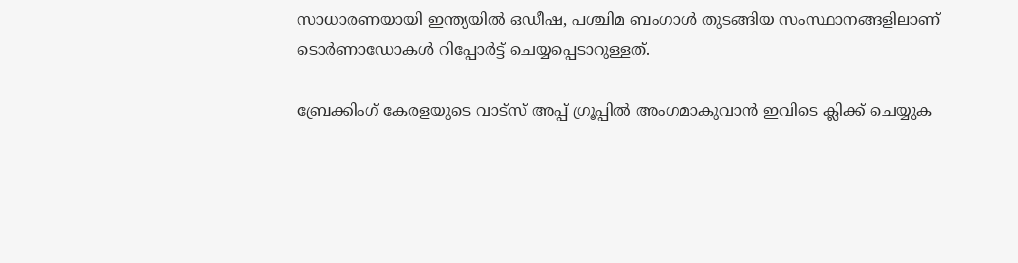സാധാരണയായി ഇന്ത്യയിൽ ഒഡീഷ, പശ്ചിമ ബംഗാൾ തുടങ്ങിയ സംസ്ഥാനങ്ങളിലാണ് ടൊർണാഡോകൾ റിപ്പോർട്ട് ചെയ്യപ്പെടാറുള്ളത്.

ബ്രേക്കിംഗ് കേരളയുടെ വാട്സ് അപ്പ് ഗ്രൂപ്പിൽ അംഗമാകുവാൻ ഇവിടെ ക്ലിക്ക് ചെയ്യുക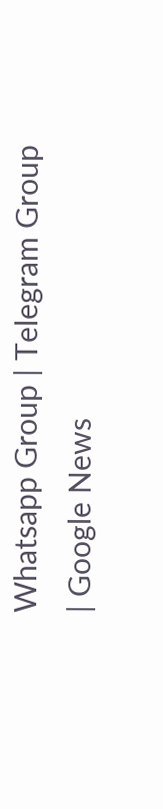Whatsapp Group | Telegram Group | Google News